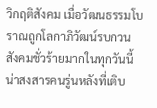วิกฤติสังคม เมื่อวัฒนธรรมโบราณถูกโลกาภิวัฒน์รบกวน
สังคมชั่วร้ายมากในทุกวันนี้ น่าสงสารคนรู่นหลังที่เติบ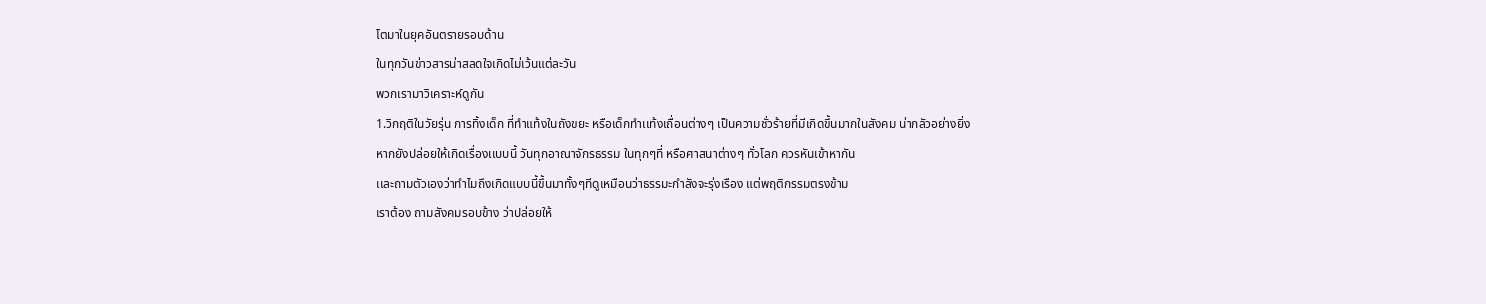โตมาในยุคอันตรายรอบด้าน
ในทุกวันข่าวสารน่าสลดใจเกิดไม่เว้นแต่ละวัน
พวกเรามาวิเคราะห์ดูกัน
1.วิกฤติในวัยรุ่น การทิ้งเด็ก ที่ทำแท้งในถังขยะ หรือเด็กทำเเท้งเถื่อนต่างๆ เป็นความชั่วร้ายที่มีเกิดขึ้นมากในสังคม น่ากลัวอย่างยิ่ง
หากยังปล่อยให้เกิดเรื่องเเบบนี้ วันทุกอาณาจักรธรรม ในทุกๆที่ หรือศาสนาต่างๆ ทั่วโลก ควรหันเข้าหากัน
เเละถามตัวเองว่าทำไมถึงเกิดแบบนี้ขึ้นมาทั้งๆทีดูเหมือนว่าธรรมะกำลังจะรุ่งเรือง แต่พฤติกรรมตรงข้าม
เราต้อง ถามสังคมรอบข้าง ว่าปล่อยให้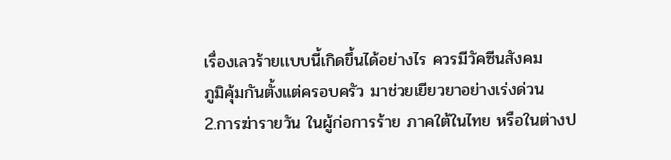เรื่องเลวร้ายเเบบนี้เกิดขึ้นได้อย่างไร ควรมีวัคซีนสังคม
ภูมิคุ้มกันตั้งแต่ครอบครัว มาช่วยเยียวยาอย่างเร่งด่วน
2.การฆ่ารายวัน ในผู้ก่อการร้าย ภาคใต้ในไทย หรือในต่างป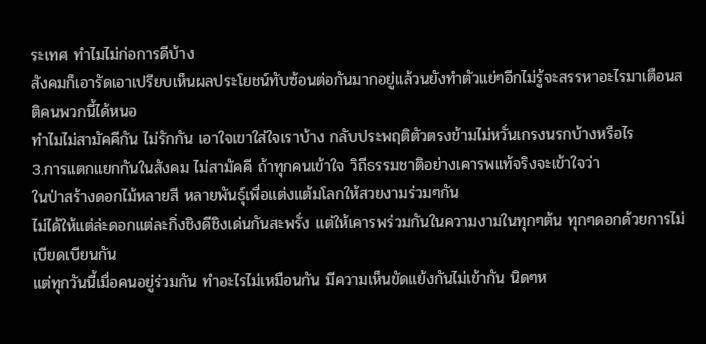ระเทศ ทำไมไม่ก่อการดีบ้าง
สังคมก็เอารัดเอาเปรียบเห็นผลประโยชน์ทับซ้อนต่อกันมากอยู่เเล้วนยังทำตัวแย่ๆอีกไม่รู้จะสรรหาอะไรมาเตือนสติคนพวกนี้ได้หนอ
ทำไมไม่สามัคคีกัน ไม่รักกัน เอาใจเขาใส่ใจเราบ้าง กลับประพฤติตัวตรงข้ามไม่หวั่นเกรงนรกบ้างหรือไร
3.การแตกแยกกันในสังคม ไม่สามัคคี ถ้าทุกคนเข้าใจ วิถีธรรมชาติอย่างเคารพแท้จริงจะเข้าใจว่า
ในป่าสร้างดอกไม้หลายสี หลายพันธุ์เพื่อแต่งแต้มโลกให้สวยงามร่วมๆกัน
ไม่ได้ให้แต่ล่ะดอกแต่ละกิ่งชิงดีชิงเด่นกันสะพรั่ง แต่ให้เคารพร่วมกันในความงามในทุกๆต้น ทุกๆดอกด้วยการไม่เบียดเบียนกัน
แต่ทุกวันนี้เมื่อคนอยู่ร่วมกัน ทำอะไรไม่เหมือนกัน มีความเห็นขัดแย้งกันไม่เข้ากัน นิดๆห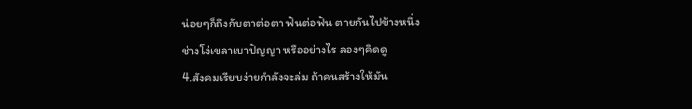น่อยๆก็ถึงกับตาต่อตา ฟันต่อฟัน ตายกันไปข้างหนึ่ง
ช่างโง่เขลาเบาปัญญา หรืออย่างไร ลองๆคิดดู
4.สังคมเรียบง่ายกำลังจะล่ม ถ้าคนสร้างให้มัน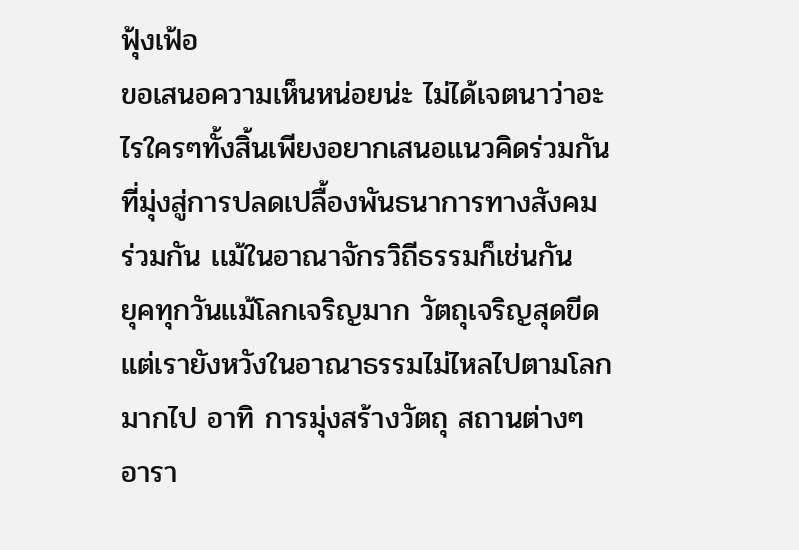ฟุ้งเฟ้อ
ขอเสนอความเห็นหน่อยน่ะ ไม่ได้เจตนาว่าอะไรใครๆทั้งสิ้นเพียงอยากเสนอแนวคิดร่วมกันที่มุ่งสู่การปลดเปลื้องพันธนาการทางสังคม
ร่วมกัน เเม้ในอาณาจักรวิถีธรรมก็เช่นกัน
ยุคทุกวันเเม้โลกเจริญมาก วัตถุเจริญสุดขีด แต่เรายังหวังในอาณาธรรมไม่ไหลไปตามโลกมากไป อาทิ การมุ่งสร้างวัตถุ สถานต่างๆ อารา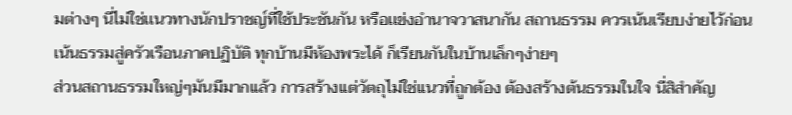มต่างๆ นี่ไม่ใช่เเนวทางนักปราชญ์ที่ใช้ประชันกัน หรือเเข่งอำนาจวาสนากัน สถานธรรม ควรเน้นเรียบง่ายไว้ก่อน
เน้นธรรมสู่ครัวเรือนภาคปฏิบัติ ทุกบ้านมีห้องพระได้ ก็เรียนกันในบ้านเล็กๆง่ายๆ
ส่วนสถานธรรมใหญ่ๆมันมีมากเเล้ว การสร้างเเต่วัตถุไม่ใช่เเนวที่ถูกต้อง ต้องสร้างต้นธรรมในใจ นี่สิสำคัญ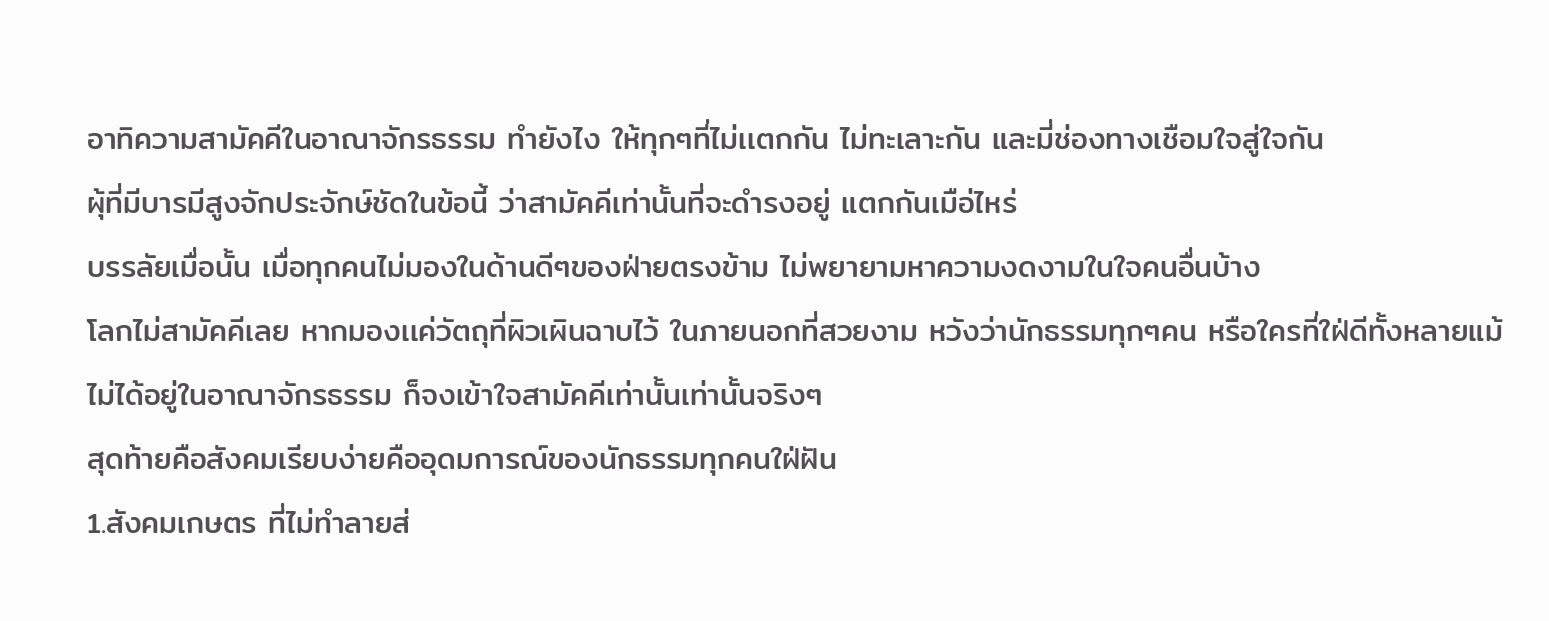อาทิความสามัคคีในอาณาจักรธรรม ทำยังไง ให้ทุกๆที่ไม่เเตกกัน ไม่ทะเลาะกัน และมี่ช่องทางเชือมใจสู่ใจกัน
ผุ้ที่มีบารมีสูงจักประจักษ์ชัดในข้อนี้ ว่าสามัคคีเท่านั้นที่จะดำรงอยู่ แตกกันเมือ่ไหร่
บรรลัยเมื่อนั้น เมื่อทุกคนไม่มองในด้านดีๆของฝ่ายตรงข้าม ไม่พยายามหาความงดงามในใจคนอื่นบ้าง
โลกไม่สามัคคีเลย หากมองเเค่วัตถุที่ผิวเผินฉาบไว้ ในภายนอกที่สวยงาม หวังว่านักธรรมทุกๆคน หรือใครที่ใฝ่ดีทั้งหลายแม้ไม่ได้อยู่ในอาณาจักรธรรม ก็จงเข้าใจสามัคคีเท่านั้นเท่านั้นจริงๆ
สุดท้ายคือสังคมเรียบง่ายคืออุดมการณ์ของนักธรรมทุกคนใฝ่ฝัน
1.สังคมเกษตร ที่ไม่ทำลายส่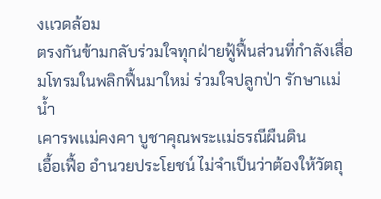งเเวดล้อม
ตรงกันข้ามกลับร่วมใจทุกฝ่ายฟู้ฟื้นส่วนที่กำลังเสื่อมโทรมในพลิกฟื้นมาใหม่ ร่วมใจปลูกป่า รักษาเเม่น้ำ
เคารพเเม่คงคา บูชาคุณพระเเม่ธรณีผืนดิน
เอื้อเฟื้อ อำนวยประโยชน์ ไม่จำเป็นว่าต้องให้วัตถุ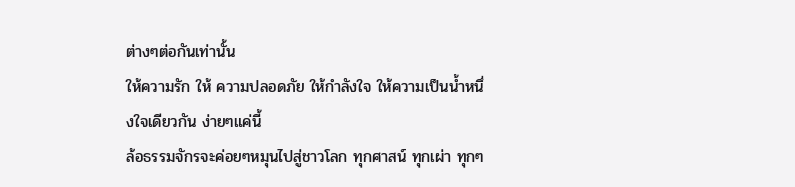ต่างๆต่อกันเท่านั้น
ให้ความรัก ให้ ความปลอดภัย ให้กำลังใจ ให้ความเป็นน้ำหนึ่งใจเดียวกัน ง่ายๆแค่นี้
ล้อธรรมจักรจะค่อยๆหมุนไปสู่ชาวโลก ทุกศาสน์ ทุกเผ่า ทุกๆ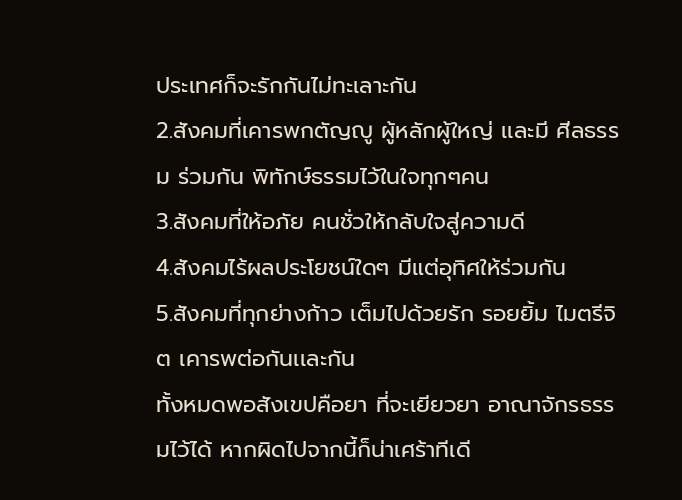ประเทศก็จะรักกันไม่ทะเลาะกัน
2.สังคมที่เคารพกตัญญู ผู้หลักผู้ใหญ่ เเละมี ศีลธรรม ร่วมกัน พิทักษ์ธรรมไว้ในใจทุกๆคน
3.สังคมที่ให้อภัย คนชั่วให้กลับใจสู่ความดี
4.สังคมไร้ผลประโยชน์ใดๆ มีแต่อุทิศให้ร่วมกัน
5.สังคมที่ทุกย่างก้าว เต็มไปด้วยรัก รอยยิ้ม ไมตรีจิต เคารพต่อกันเเละกัน
ทั้งหมดพอสังเขปคือยา ที่จะเยียวยา อาณาจักรธรรมไว้ได้ หากผิดไปจากนี้ก็น่าเศร้าทีเดี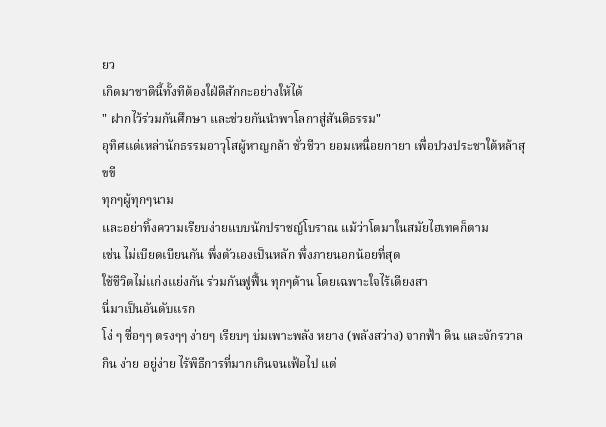ยว
เกิดมาชาตินี้ทั้งทีต้องใฝ่ดีสักกะอย่างให้ได้
" ฝากไว้ร่วมกันศึกษา และช่วยกันนำพาโลกาสู่สันติธรรม"
อุทิศเเด่เหล่านักธรรมอาวุโสผู้หาญกล้า ชั่วชีวา ยอมเหนื่อยกายา เพื่อปวงประชาใต้หล้าสุขขี
ทุกๆผู้ทุกๆนาม
และอย่าทิ้งความเรียบง่ายแบบนักปราชญ์โบราณ แม้ว่าโตมาในสมัยไฮเทคก็ตาม
เช่น ไม่เบียดเบียนกัน พึ่งตัวเองเป็นหลัก พึ่งภายนอกน้อยที่สุด
ใช้ชีวิตไม่เเก่งเเย่งกัน ร่วมกันฟูฟื้น ทุกๆด้าน โดยเฉพาะใจไร้เดียงสา
นี่มาเป็นอันดับเเรก
โง่ ๆ ซื่อๆๆ ตรงๆๆ ง่ายๆ เรียบๆ บ่มเพาะพลัง หยาง (พลังสว่าง) จากฟ้า ดิน และจักรวาล กิน ง่าย อยู่ง่าย ไร้พิธีการที่มากเกินจนเฟ้อไป แต่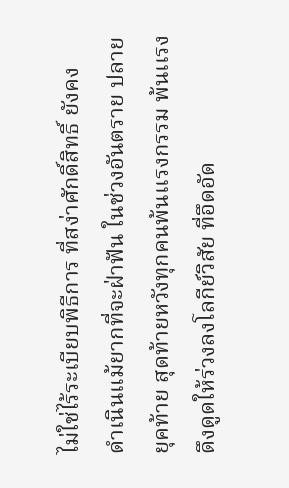ไม่ใช่ไร้ระเบียบพิธีการ ที่สง่าศักดิ์สิทธิ์ ยังคง
ดำเนินแม้ยากที่จะฝ่าฟัน ในช่วงอันตราย ปลายยุคท้าย สุดท้ายหวังทุกคนพ้นเเรงกรรม พ้นเเรงดึงดูดให้ร่วงลงโลกีย์วิสัย ที่อึดอัด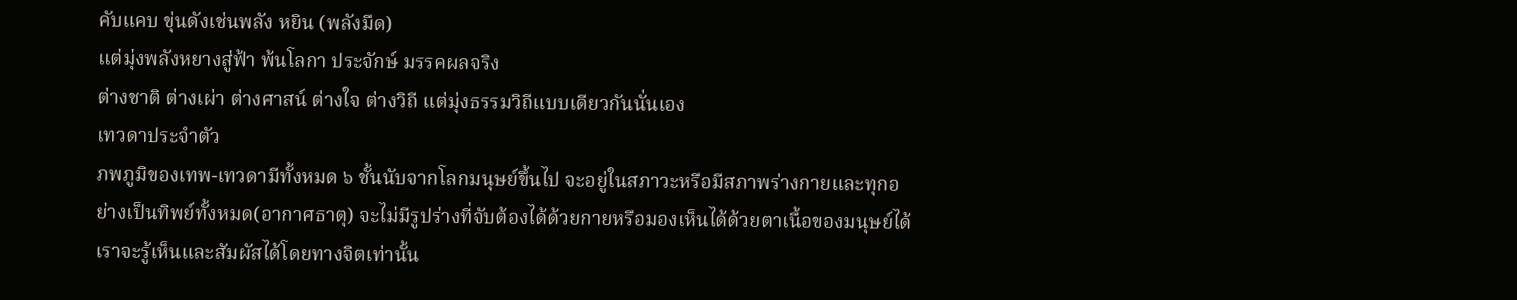คับแคบ ขุ่นดังเช่นพลัง หยิน (พลังมืด)
แต่มุ่งพลังหยางสู่ฟ้า พ้นโลกา ประจักษ์ มรรคผลจริง
ต่างชาติ ต่างเผ่า ต่างศาสน์ ต่างใจ ต่างวิถี แต่มุ่งธรรมวิถีแบบเดียวกันนั่นเอง
เทวดาประจำตัว
ภพภูมิของเทพ-เทวดามีทั้งหมด ๖ ชั้นนับจากโลกมนุษย์ขึ้นไป จะอยู่ในสภาวะหรือมีสภาพร่างกายและทุกอย่างเป็นทิพย์ทั้งหมด(อากาศธาตุ) จะไม่มีรูปร่างที่จับต้องได้ด้วยกายหรือมองเห็นได้ด้วยตาเนื้อของมนุษย์ได้ เราจะรู้เห็นและสัมผัสได้โดยทางจิตเท่านั้น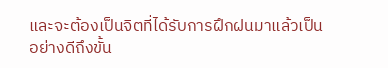และจะต้องเป็นจิตที่ได้รับการฝึกฝนมาแล้วเป็นอย่างดีถึงขั้น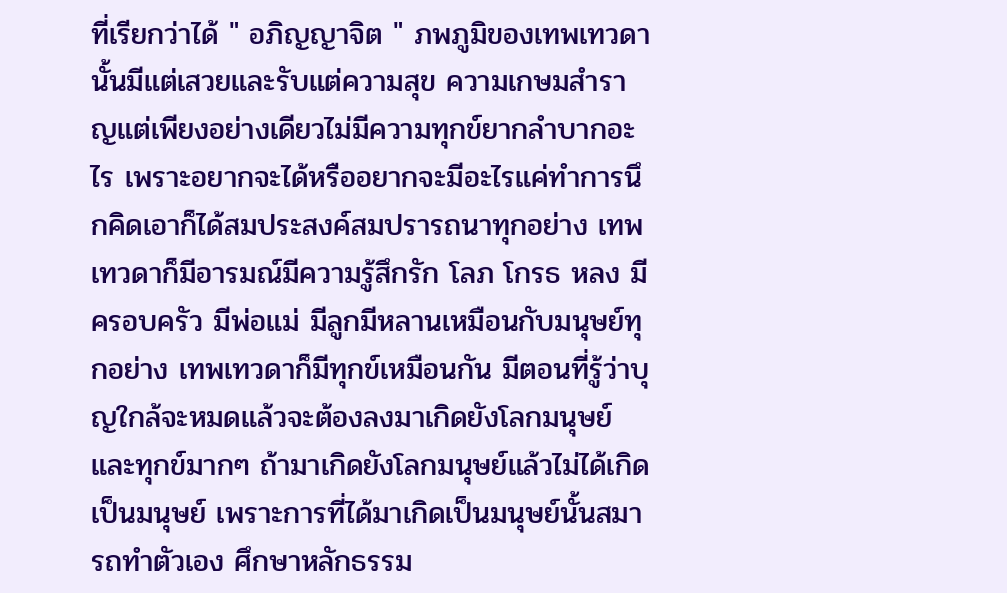ที่เรียกว่าได้ " อภิญญาจิต " ภพภูมิของเทพเทวดานั้นมีแต่เสวยและรับแต่ความสุข ความเกษมสำราญแต่เพียงอย่างเดียวไม่มีความทุกข์ยากลำบากอะไร เพราะอยากจะได้หรืออยากจะมีอะไรแค่ทำการนึกคิดเอาก็ได้สมประสงค์สมปรารถนาทุกอย่าง เทพเทวดาก็มีอารมณ์มีความรู้สึกรัก โลภ โกรธ หลง มีครอบครัว มีพ่อแม่ มีลูกมีหลานเหมือนกับมนุษย์ทุกอย่าง เทพเทวดาก็มีทุกข์เหมือนกัน มีตอนที่รู้ว่าบุญใกล้จะหมดแล้วจะต้องลงมาเกิดยังโลกมนุษย์และทุกข์มากๆ ถ้ามาเกิดยังโลกมนุษย์แล้วไม่ได้เกิดเป็นมนุษย์ เพราะการที่ได้มาเกิดเป็นมนุษย์นั้นสมารถทำตัวเอง ศึกษาหลักธรรม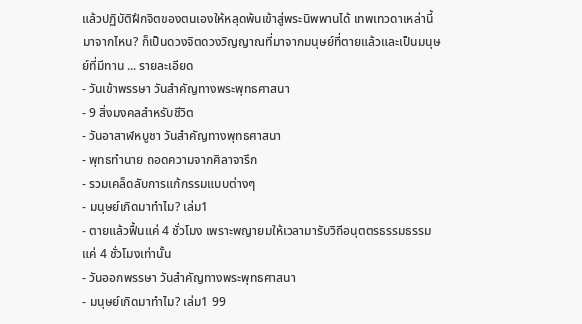แล้วปฏิบัติฝึกจิตของตนเองให้หลุดพ้นเข้าสู่พระนิพพานได้ เทพเทวดาเหล่านี้มาจากไหน? ก็เป็นดวงจิตดวงวิญญาณที่มาจากมนุษย์ที่ตายแล้วและเป็นมนุษย์ที่มีทาน ... รายละเอียด
- วันเข้าพรรษา วันสำคัญทางพระพุทธศาสนา
- 9 สิ่งมงคลสำหรับชีวิต
- วันอาสาฬหบูชา วันสำคัญทางพุทธศาสนา
- พุทธทำนาย ถอดความจากศิลาจารึก
- รวมเคล็ดลับการแก้กรรมแบบต่างๆ
- มนุษย์เกิดมาทำไม? เล่ม1
- ตายแล้วฟื้นแค่ 4 ชั่วโมง เพราะพญายมให้เวลามารับวิถีอนุตตรธรรมธรรมแค่ 4 ชั่วโมงเท่านั้น
- วันออกพรรษา วันสำคัญทางพระพุทธศาสนา
- มนุษย์เกิดมาทำไม? เล่ม1 99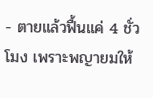- ตายแล้วฟื้นแค่ 4 ชั่วโมง เพราะพญายมให้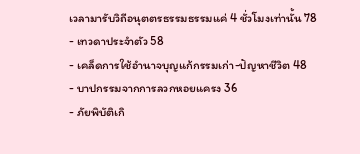เวลามารับวิถีอนุตตรธรรมธรรมแค่ 4 ชั่วโมงเท่านั้น 78
- เทวดาประจำตัว 58
- เคล็ดการใช้อำนาจบุญแก้กรรมเก่า-ปัญหาชีวิต 48
- บาปกรรมจากการลวกหอยแครง 36
- ภัยพิบัติเกิ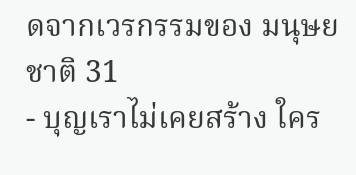ดจากเวรกรรมของ มนุษยชาติ 31
- บุญเราไม่เคยสร้าง ใคร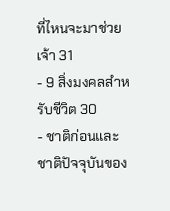ที่ไหนจะมาช่วยเจ้า 31
- 9 สิ่งมงคลสำหรับชีวิต 30
- ชาติก่อนและชาติปัจจุบันของ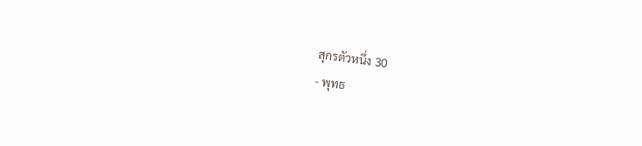สุกรตัวหนึ่ง 30
- พุทธ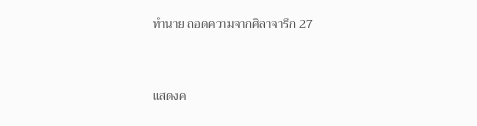ทำนาย ถอดความจากศิลาจารึก 27



แสดงค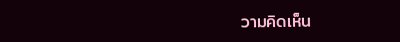วามคิดเห็น